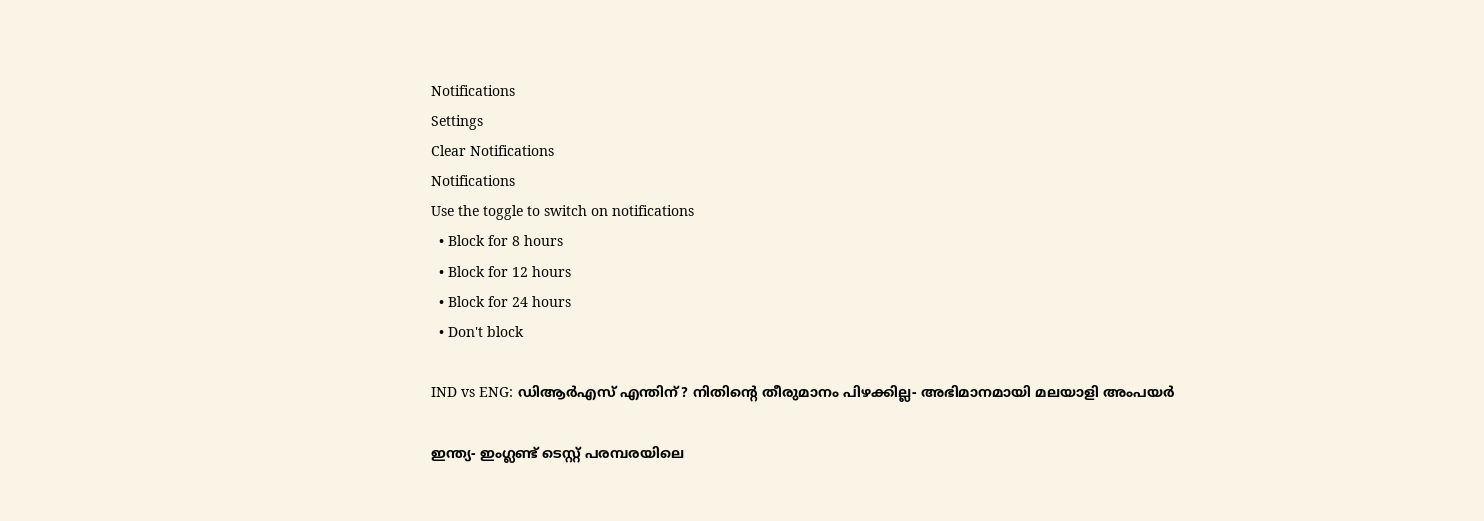Notifications
Settings
Clear Notifications
Notifications
Use the toggle to switch on notifications
  • Block for 8 hours
  • Block for 12 hours
  • Block for 24 hours
  • Don't block

IND vs ENG: ഡിആര്‍എസ് എന്തിന്? നിതിന്റെ തീരുമാനം പിഴക്കില്ല- അഭിമാനമായി മലയാളി അംപയര്‍

ഇന്ത്യ- ഇംഗ്ലണ്ട് ടെസ്റ്റ് പരമ്പരയിലെ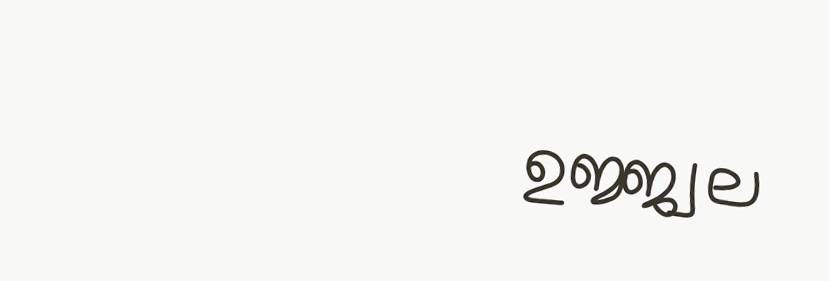ഉജ്ജ്വല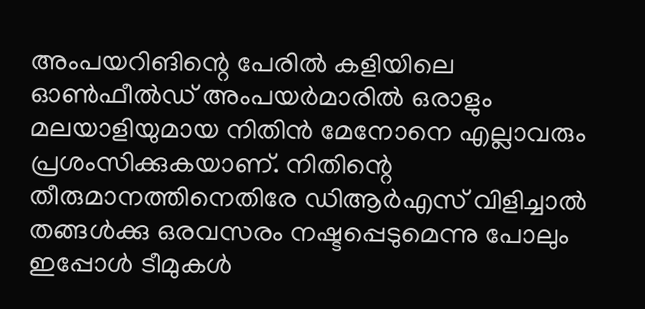അംപയറിങിന്റെ പേരില്‍ കളിയിലെ ഓണ്‍ഫീല്‍ഡ് അംപയര്‍മാരില്‍ ഒരാളും മലയാളിയുമായ നിതിന്‍ മേനോനെ എല്ലാവരും പ്രശംസിക്കുകയാണ്. നിതിന്റെ തീരുമാനത്തിനെതിരേ ഡിആര്‍എസ് വിളിച്ചാല്‍ തങ്ങള്‍ക്കു ഒരവസരം നഷ്ടപ്പെടുമെന്നു പോലും ഇപ്പോള്‍ ടീമുകള്‍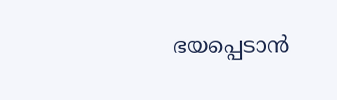ഭയപ്പെടാന്‍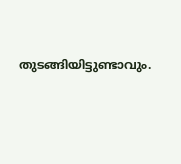തുടങ്ങിയിട്ടുണ്ടാവും.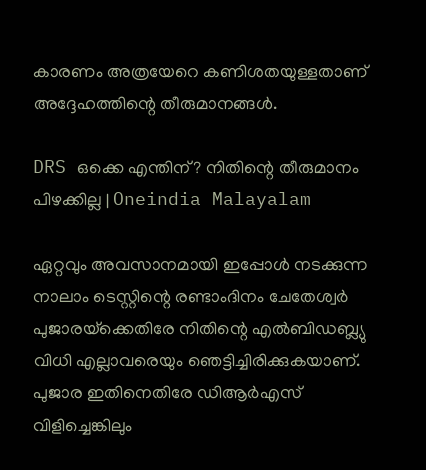കാരണം അത്രയേറെ കണിശതയുള്ളതാണ് അദ്ദേഹത്തിന്റെ തീരുമാനങ്ങള്‍.

DRS ഒക്കെ എന്തിന്? നിതിന്റെ തീരുമാനം പിഴക്കില്ല | Oneindia Malayalam

ഏറ്റവും അവസാനമായി ഇപ്പോള്‍ നടക്കുന്ന നാലാം ടെസ്റ്റിന്റെ രണ്ടാംദിനം ചേതേശ്വര്‍ പുജാരയ്‌ക്കെതിരേ നിതിന്റെ എല്‍ബിഡബ്ല്യു വിധി എല്ലാവരെയും ഞെട്ടിച്ചിരിക്കുകയാണ്. പുജാര ഇതിനെതിരേ ഡിആര്‍എസ് വിളിച്ചെങ്കിലും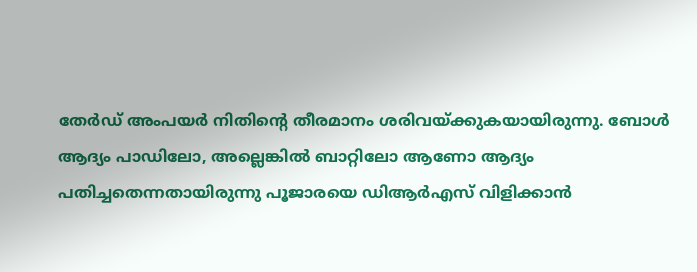തേര്‍ഡ് അംപയര്‍ നിതിന്റെ തീരമാനം ശരിവയ്ക്കുകയായിരുന്നു. ബോള്‍ ആദ്യം പാഡിലോ, അല്ലെങ്കില്‍ ബാറ്റിലോ ആണോ ആദ്യം പതിച്ചതെന്നതായിരുന്നു പൂജാരയെ ഡിആര്‍എസ് വിളിക്കാന്‍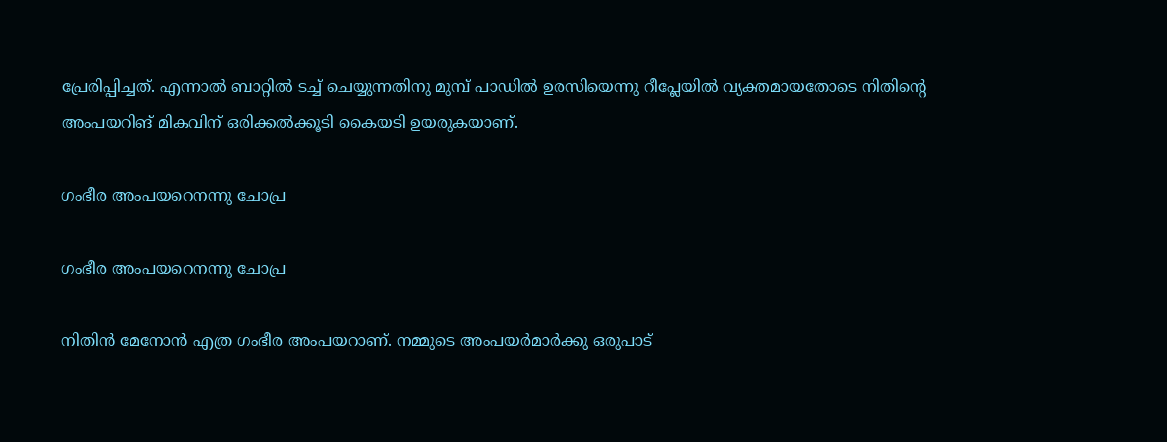പ്രേരിപ്പിച്ചത്. എന്നാല്‍ ബാറ്റില്‍ ടച്ച് ചെയ്യുന്നതിനു മുമ്പ് പാഡില്‍ ഉരസിയെന്നു റീപ്ലേയില്‍ വ്യക്തമായതോടെ നിതിന്റെ അംപയറിങ് മികവിന് ഒരിക്കല്‍ക്കൂടി കൈയടി ഉയരുകയാണ്.

ഗംഭീര അംപയറെനന്നു ചോപ്ര

ഗംഭീര അംപയറെനന്നു ചോപ്ര

നിതിന്‍ മേനോന്‍ എത്ര ഗംഭീര അംപയറാണ്. നമ്മുടെ അംപയര്‍മാര്‍ക്കു ഒരുപാട്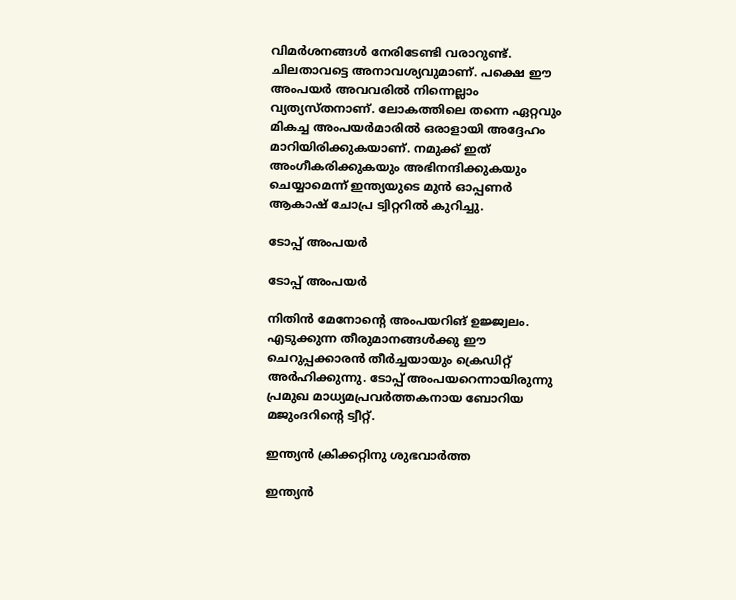വിമര്‍ശനങ്ങള്‍ നേരിടേണ്ടി വരാറുണ്ട്. ചിലതാവട്ടെ അനാവശ്യവുമാണ്. പക്ഷെ ഈ അംപയര്‍ അവവരില്‍ നിന്നെല്ലാം വ്യത്യസ്തനാണ്. ലോകത്തിലെ തന്നെ ഏറ്റവും മികച്ച അംപയര്‍മാരില്‍ ഒരാളായി അദ്ദേഹം മാറിയിരിക്കുകയാണ്. നമുക്ക് ഇത് അംഗീകരിക്കുകയും അഭിനന്ദിക്കുകയും ചെയ്യാമെന്ന് ഇന്ത്യയുടെ മുന്‍ ഓപ്പണര്‍ ആകാഷ് ചോപ്ര ട്വിറ്ററില്‍ കുറിച്ചു.

ടോപ്പ് അംപയര്‍

ടോപ്പ് അംപയര്‍

നിതിന്‍ മേനോന്റെ അംപയറിങ് ഉജ്ജ്വലം. എടുക്കുന്ന തീരുമാനങ്ങള്‍ക്കു ഈ ചെറുപ്പക്കാരന്‍ തീര്‍ച്ചയായും ക്രെഡിറ്റ് അര്‍ഹിക്കുന്നു. ടോപ്പ് അംപയറെന്നായിരുന്നു പ്രമുഖ മാധ്യമപ്രവര്‍ത്തകനായ ബോറിയ മജുംദറിന്റെ ട്വീറ്റ്.

ഇന്ത്യന്‍ ക്രിക്കറ്റിനു ശുഭവാര്‍ത്ത

ഇന്ത്യന്‍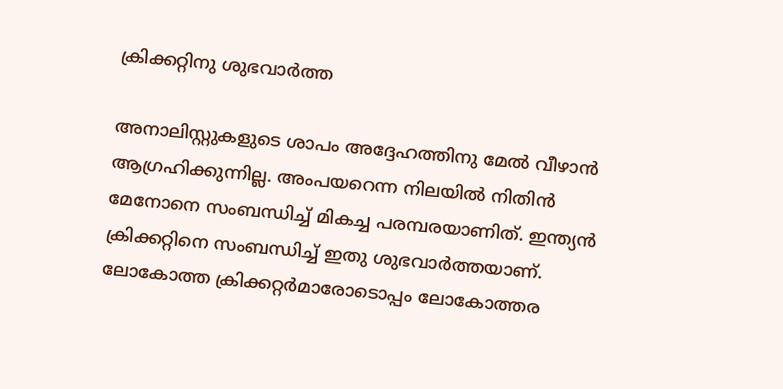ക്രിക്കറ്റിനു ശുഭവാര്‍ത്ത

അനാലിസ്റ്റുകളുടെ ശാപം അദ്ദേഹത്തിനു മേല്‍ വീഴാന്‍ ആഗ്രഹിക്കുന്നില്ല. അംപയറെന്ന നിലയില്‍ നിതിന്‍ മേനോനെ സംബന്ധിച്ച് മികച്ച പരമ്പരയാണിത്. ഇന്ത്യന്‍ ക്രിക്കറ്റിനെ സംബന്ധിച്ച് ഇതു ശുഭവാര്‍ത്തയാണ്. ലോകോത്ത ക്രിക്കറ്റര്‍മാരോടൊപ്പം ലോകോത്തര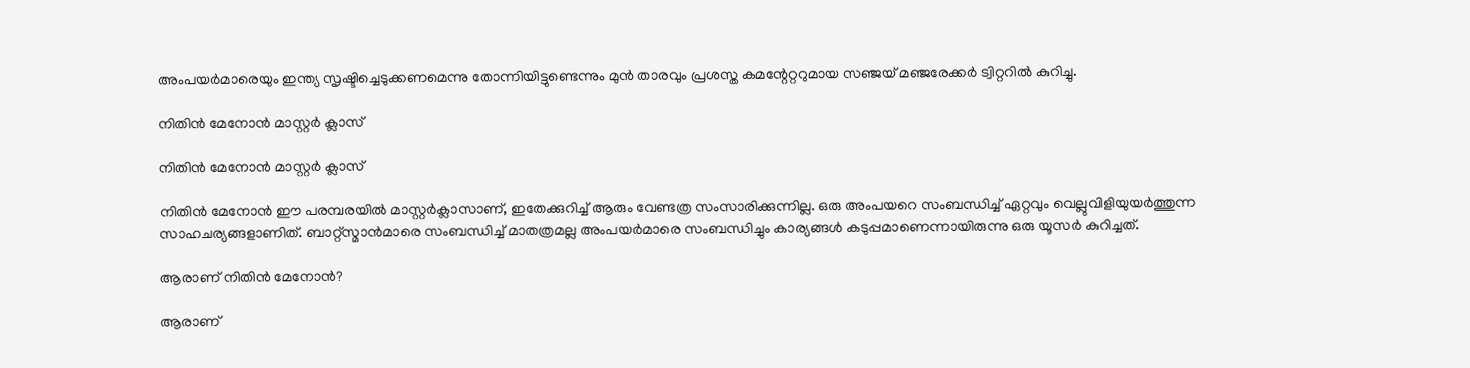അംപയര്‍മാരെയും ഇന്ത്യ സൃഷ്ടിച്ചെടുക്കണമെന്നു തോന്നിയിട്ടുണ്ടെന്നും മുന്‍ താരവും പ്രശസ്ത കമന്റേറ്ററുമായ സഞ്ജയ് മഞ്ജരേക്കര്‍ ട്വിറ്ററില്‍ കുറിച്ചു.

നിതിന്‍ മേനോന്‍ മാസ്റ്റര്‍ ക്ലാസ്

നിതിന്‍ മേനോന്‍ മാസ്റ്റര്‍ ക്ലാസ്

നിതിന്‍ മേനോന്‍ ഈ പരമ്പരയില്‍ മാസ്റ്റര്‍ക്ലാസാണ്, ഇതേക്കുറിച്ച് ആരും വേണ്ടത്ര സംസാരിക്കുന്നില്ല. ഒരു അംപയറെ സംബന്ധിച്ച് ഏറ്റവും വെല്ലുവിളിയുയര്‍ത്തുന്ന സാഹചര്യങ്ങളാണിത്. ബാറ്റ്‌സ്മാന്‍മാരെ സംബന്ധിച്ച് മാതത്രമല്ല അംപയര്‍മാരെ സംബന്ധിച്ചും കാര്യങ്ങള്‍ കടുപ്പമാണെന്നായിരുന്നു ഒരു യൂസര്‍ കുറിച്ചത്.

ആരാണ് നിതിന്‍ മേനോന്‍?

ആരാണ്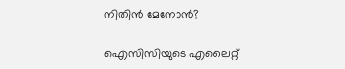നിതിന്‍ മേനോന്‍?

ഐസിസിയുടെ എലൈറ്റ്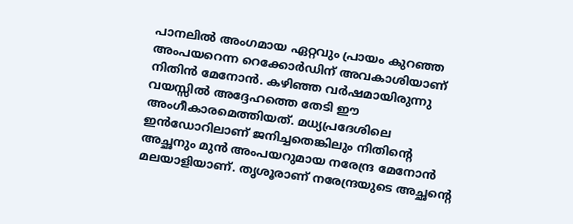പാനലില്‍ അംഗമായ ഏറ്റവും പ്രായം കുറഞ്ഞ അംപയറെന്ന റെക്കോര്‍ഡിന് അവകാശിയാണ് നിതിന്‍ മേനോന്‍. കഴിഞ്ഞ വര്‍ഷമായിരുന്നു വയസ്സില്‍ അദ്ദേഹത്തെ തേടി ഈ അംഗീകാരമെത്തിയത്. മധ്യപ്രദേശിലെ ഇന്‍ഡോറിലാണ് ജനിച്ചതെങ്കിലും നിതിന്റെ അച്ഛനും മുന്‍ അംപയറുമായ നരേന്ദ്ര മേനോന്‍ മലയാളിയാണ്. തൃശൂരാണ് നരേന്ദ്രയുടെ അച്ഛന്റെ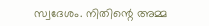സ്വദേശം. നിതിന്റെ അമ്മ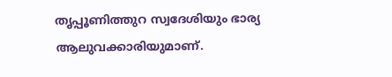തൃപ്പൂണിത്തുറ സ്വദേശിയും ഭാര്യ ആലുവക്കാരിയുമാണ്.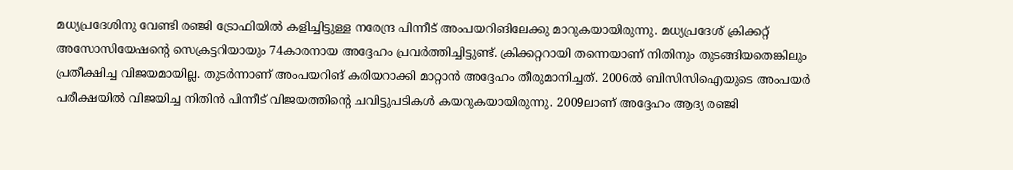മധ്യപ്രദേശിനു വേണ്ടി രഞ്ജി ട്രോഫിയില്‍ കളിച്ചിട്ടുള്ള നരേന്ദ്ര പിന്നീട് അംപയറിങിലേക്കു മാറുകയായിരുന്നു. മധ്യപ്രദേശ് ക്രിക്കറ്റ് അസോസിയേഷന്റെ സെക്രട്ടറിയായും 74കാരനായ അദ്ദേഹം പ്രവര്‍ത്തിച്ചിട്ടുണ്ട്. ക്രിക്കറ്ററായി തന്നെയാണ് നിതിനും തുടങ്ങിയതെങ്കിലും പ്രതീക്ഷിച്ച വിജയമായില്ല. തുടര്‍ന്നാണ് അംപയറിങ് കരിയറാക്കി മാറ്റാന്‍ അദ്ദേഹം തീരുമാനിച്ചത്. 2006ല്‍ ബിസിസിഐയുടെ അംപയര്‍ പരീക്ഷയില്‍ വിജയിച്ച നിതിന്‍ പിന്നീട് വിജയത്തിന്റെ ചവിട്ടുപടികള്‍ കയറുകയായിരുന്നു. 2009ലാണ് അദ്ദേഹം ആദ്യ രഞ്ജി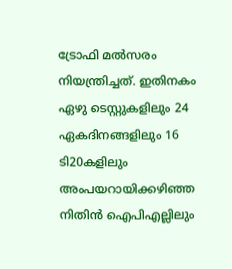ട്രോഫി മല്‍സരം നിയന്ത്രിച്ചത്. ഇതിനകം ഏഴു ടെസ്റ്റുകളിലും 24 ഏകദിനങ്ങളിലും 16 ടി20കളിലും അംപയറായിക്കഴിഞ്ഞ നിതിന്‍ ഐപിഎല്ലിലും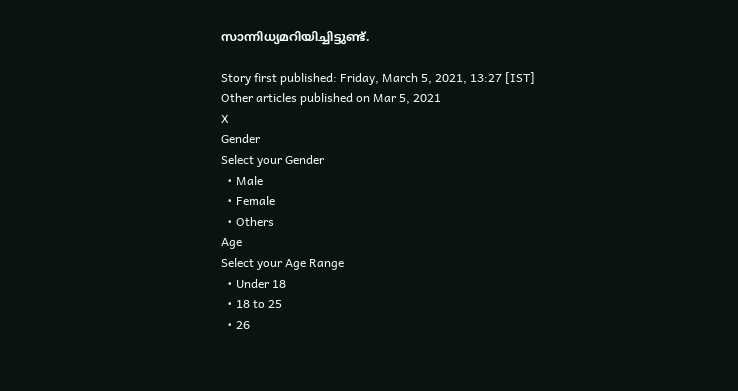സാന്നിധ്യമറിയിച്ചിട്ടുണ്ട്.

Story first published: Friday, March 5, 2021, 13:27 [IST]
Other articles published on Mar 5, 2021
X
Gender
Select your Gender
  • Male
  • Female
  • Others
Age
Select your Age Range
  • Under 18
  • 18 to 25
  • 26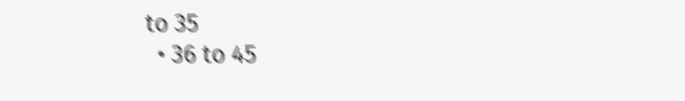to 35
  • 36 to 45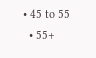• 45 to 55
  • 55+